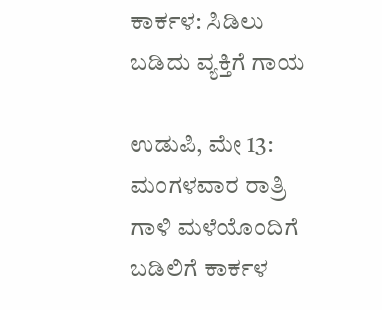ಕಾರ್ಕಳ: ಸಿಡಿಲು ಬಡಿದು ವ್ಯಕ್ತಿಗೆ ಗಾಯ

ಉಡುಪಿ, ಮೇ 13: ಮಂಗಳವಾರ ರಾತ್ರಿ ಗಾಳಿ ಮಳೆಯೊಂದಿಗೆ ಬಡಿಲಿಗೆ ಕಾರ್ಕಳ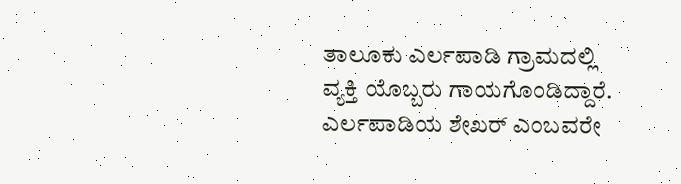ತಾಲೂಕು ಎರ್ಲಪಾಡಿ ಗ್ರಾಮದಲ್ಲಿ ವ್ಯಕ್ತಿ ಯೊಬ್ಬರು ಗಾಯಗೊಂಡಿದ್ದಾರೆ.
ಎರ್ಲಪಾಡಿಯ ಶೇಖರ್ ಎಂಬವರೇ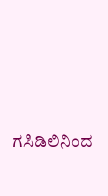ಗಸಿಡಿಲಿನಿಂದ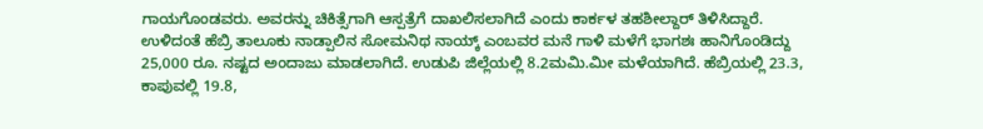ಗಾಯಗೊಂಡವರು. ಅವರನ್ನು ಚಿಕಿತ್ಸೆಗಾಗಿ ಆಸ್ಪತ್ರೆಗೆ ದಾಖಲಿಸಲಾಗಿದೆ ಎಂದು ಕಾರ್ಕಳ ತಹಶೀಲ್ದಾರ್ ತಿಳಿಸಿದ್ದಾರೆ.
ಉಳಿದಂತೆ ಹೆಬ್ರಿ ತಾಲೂಕು ನಾಡ್ಪಾಲಿನ ಸೋಮನಿಥ ನಾಯ್ಕ್ ಎಂಬವರ ಮನೆ ಗಾಳಿ ಮಳೆಗೆ ಭಾಗಶಃ ಹಾನಿಗೊಂಡಿದ್ದು 25,000 ರೂ. ನಷ್ಟದ ಅಂದಾಜು ಮಾಡಲಾಗಿದೆ. ಉಡುಪಿ ಜಿಲ್ಲೆಯಲ್ಲಿ 8.2ಮಮಿ.ಮೀ ಮಳೆಯಾಗಿದೆ. ಹೆಬ್ರಿಯಲ್ಲಿ 23.3, ಕಾಪುವಲ್ಲಿ 19.8,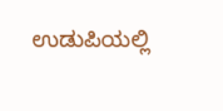ಉಡುಪಿಯಲ್ಲಿ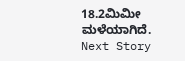18.2ಮಿಮೀ ಮಳೆಯಾಗಿದೆ.
Next Story